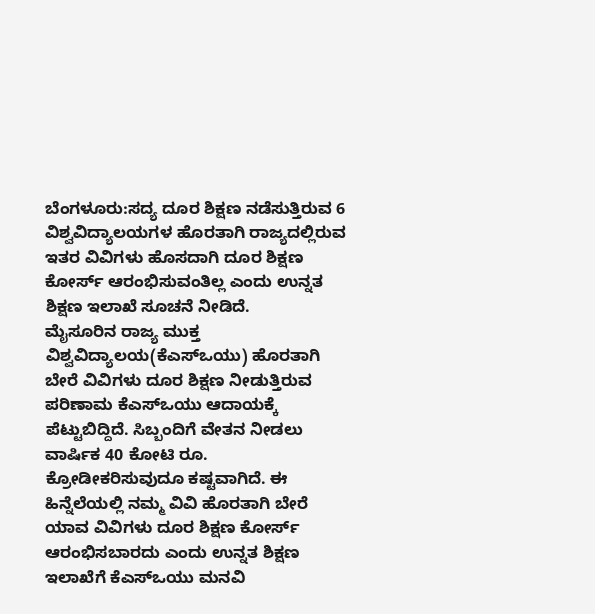ಬೆಂಗಳೂರು:ಸದ್ಯ ದೂರ ಶಿಕ್ಷಣ ನಡೆಸುತ್ತಿರುವ 6 ವಿಶ್ವವಿದ್ಯಾಲಯಗಳ ಹೊರತಾಗಿ ರಾಜ್ಯದಲ್ಲಿರುವ ಇತರ ವಿವಿಗಳು ಹೊಸದಾಗಿ ದೂರ ಶಿಕ್ಷಣ ಕೋರ್ಸ್ ಆರಂಭಿಸುವಂತಿಲ್ಲ ಎಂದು ಉನ್ನತ ಶಿಕ್ಷಣ ಇಲಾಖೆ ಸೂಚನೆ ನೀಡಿದೆ.
ಮೈಸೂರಿನ ರಾಜ್ಯ ಮುಕ್ತ ವಿಶ್ವವಿದ್ಯಾಲಯ(ಕೆಎಸ್ಒಯು) ಹೊರತಾಗಿ ಬೇರೆ ವಿವಿಗಳು ದೂರ ಶಿಕ್ಷಣ ನೀಡುತ್ತಿರುವ ಪರಿಣಾಮ ಕೆಎಸ್ಒಯು ಆದಾಯಕ್ಕೆ ಪೆಟ್ಟುಬಿದ್ದಿದೆ. ಸಿಬ್ಬಂದಿಗೆ ವೇತನ ನೀಡಲು ವಾರ್ಷಿಕ 40 ಕೋಟಿ ರೂ. ಕ್ರೋಡೀಕರಿಸುವುದೂ ಕಷ್ಟವಾಗಿದೆ. ಈ ಹಿನ್ನೆಲೆಯಲ್ಲಿ ನಮ್ಮ ವಿವಿ ಹೊರತಾಗಿ ಬೇರೆ ಯಾವ ವಿವಿಗಳು ದೂರ ಶಿಕ್ಷಣ ಕೋರ್ಸ್ ಆರಂಭಿಸಬಾರದು ಎಂದು ಉನ್ನತ ಶಿಕ್ಷಣ ಇಲಾಖೆಗೆ ಕೆಎಸ್ಒಯು ಮನವಿ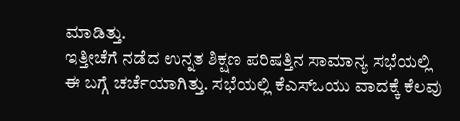ಮಾಡಿತ್ತು.
ಇತ್ತೀಚೆಗೆ ನಡೆದ ಉನ್ನತ ಶಿಕ್ಷಣ ಪರಿಷತ್ತಿನ ಸಾಮಾನ್ಯ ಸಭೆಯಲ್ಲಿ ಈ ಬಗ್ಗೆ ಚರ್ಚೆಯಾಗಿತ್ತು. ಸಭೆಯಲ್ಲಿ ಕೆಎಸ್ಒಯು ವಾದಕ್ಕೆ ಕೆಲವು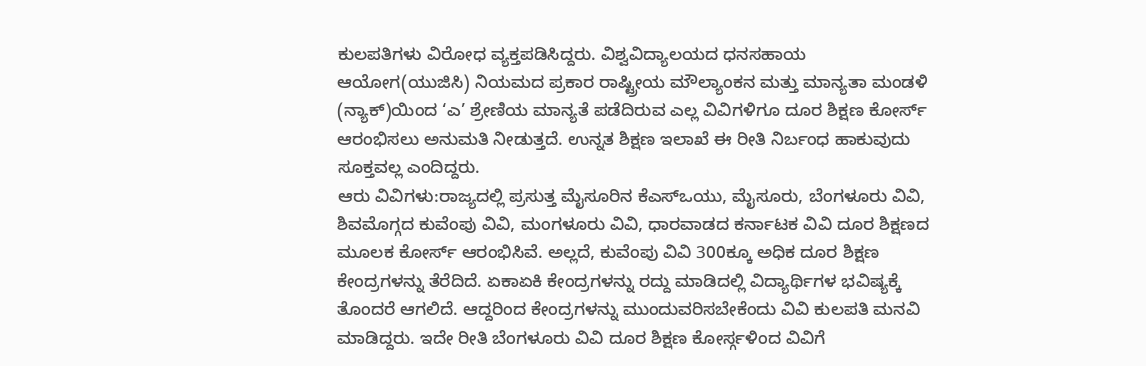ಕುಲಪತಿಗಳು ವಿರೋಧ ವ್ಯಕ್ತಪಡಿಸಿದ್ದರು. ವಿಶ್ವವಿದ್ಯಾಲಯದ ಧನಸಹಾಯ ಆಯೋಗ(ಯುಜಿಸಿ) ನಿಯಮದ ಪ್ರಕಾರ ರಾಷ್ಟ್ರೀಯ ಮೌಲ್ಯಾಂಕನ ಮತ್ತು ಮಾನ್ಯತಾ ಮಂಡಳಿ (ನ್ಯಾಕ್)ಯಿಂದ ‘ಎ’ ಶ್ರೇಣಿಯ ಮಾನ್ಯತೆ ಪಡೆದಿರುವ ಎಲ್ಲ ವಿವಿಗಳಿಗೂ ದೂರ ಶಿಕ್ಷಣ ಕೋರ್ಸ್ ಆರಂಭಿಸಲು ಅನುಮತಿ ನೀಡುತ್ತದೆ. ಉನ್ನತ ಶಿಕ್ಷಣ ಇಲಾಖೆ ಈ ರೀತಿ ನಿರ್ಬಂಧ ಹಾಕುವುದು ಸೂಕ್ತವಲ್ಲ ಎಂದಿದ್ದರು.
ಆರು ವಿವಿಗಳು:ರಾಜ್ಯದಲ್ಲಿ ಪ್ರಸುತ್ತ ಮೈಸೂರಿನ ಕೆಎಸ್ಒಯು, ಮೈಸೂರು, ಬೆಂಗಳೂರು ವಿವಿ, ಶಿವಮೊಗ್ಗದ ಕುವೆಂಪು ವಿವಿ, ಮಂಗಳೂರು ವಿವಿ, ಧಾರವಾಡದ ಕರ್ನಾಟಕ ವಿವಿ ದೂರ ಶಿಕ್ಷಣದ ಮೂಲಕ ಕೋರ್ಸ್ ಆರಂಭಿಸಿವೆ. ಅಲ್ಲದೆ, ಕುವೆಂಪು ವಿವಿ 300ಕ್ಕೂ ಅಧಿಕ ದೂರ ಶಿಕ್ಷಣ ಕೇಂದ್ರಗಳನ್ನು ತೆರೆದಿದೆ. ಏಕಾಏಕಿ ಕೇಂದ್ರಗಳನ್ನು ರದ್ದು ಮಾಡಿದಲ್ಲಿ ವಿದ್ಯಾರ್ಥಿಗಳ ಭವಿಷ್ಯಕ್ಕೆ ತೊಂದರೆ ಆಗಲಿದೆ. ಆದ್ದರಿಂದ ಕೇಂದ್ರಗಳನ್ನು ಮುಂದುವರಿಸಬೇಕೆಂದು ವಿವಿ ಕುಲಪತಿ ಮನವಿ ಮಾಡಿದ್ದರು. ಇದೇ ರೀತಿ ಬೆಂಗಳೂರು ವಿವಿ ದೂರ ಶಿಕ್ಷಣ ಕೋರ್ಸ್ಗಳಿಂದ ವಿವಿಗೆ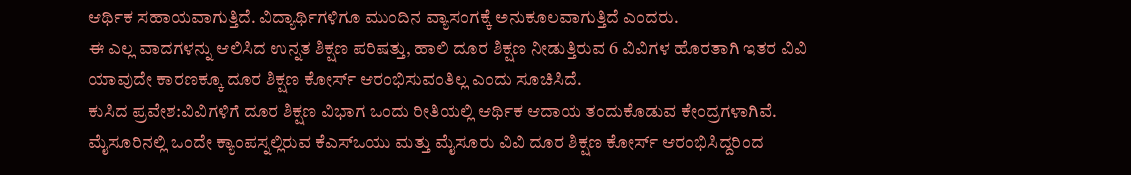ಆರ್ಥಿಕ ಸಹಾಯವಾಗುತ್ತಿದೆ. ವಿದ್ಯಾರ್ಥಿಗಳಿಗೂ ಮುಂದಿನ ವ್ಯಾಸಂಗಕ್ಕೆ ಅನುಕೂಲವಾಗುತ್ತಿದೆ ಎಂದರು.
ಈ ಎಲ್ಲ ವಾದಗಳನ್ನು ಆಲಿಸಿದ ಉನ್ನತ ಶಿಕ್ಷಣ ಪರಿಷತ್ತು, ಹಾಲಿ ದೂರ ಶಿಕ್ಷಣ ನೀಡುತ್ತಿರುವ 6 ವಿವಿಗಳ ಹೊರತಾಗಿ ಇತರ ವಿವಿ ಯಾವುದೇ ಕಾರಣಕ್ಕೂ ದೂರ ಶಿಕ್ಷಣ ಕೋರ್ಸ್ ಆರಂಭಿಸುವಂತಿಲ್ಲ ಎಂದು ಸೂಚಿಸಿದೆ.
ಕುಸಿದ ಪ್ರವೇಶ:ವಿವಿಗಳಿಗೆ ದೂರ ಶಿಕ್ಷಣ ವಿಭಾಗ ಒಂದು ರೀತಿಯಲ್ಲಿ ಆರ್ಥಿಕ ಆದಾಯ ತಂದುಕೊಡುವ ಕೇಂದ್ರಗಳಾಗಿವೆ. ಮೈಸೂರಿನಲ್ಲಿ ಒಂದೇ ಕ್ಯಾಂಪಸ್ನಲ್ಲಿರುವ ಕೆಎಸ್ಒಯು ಮತ್ತು ಮೈಸೂರು ವಿವಿ ದೂರ ಶಿಕ್ಷಣ ಕೋರ್ಸ್ ಆರಂಭಿಸಿದ್ದರಿಂದ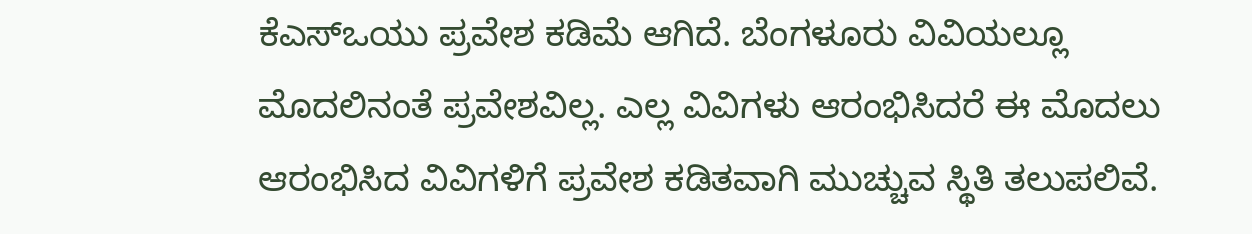ಕೆಎಸ್ಒಯು ಪ್ರವೇಶ ಕಡಿಮೆ ಆಗಿದೆ. ಬೆಂಗಳೂರು ವಿವಿಯಲ್ಲೂ ಮೊದಲಿನಂತೆ ಪ್ರವೇಶವಿಲ್ಲ. ಎಲ್ಲ ವಿವಿಗಳು ಆರಂಭಿಸಿದರೆ ಈ ಮೊದಲು ಆರಂಭಿಸಿದ ವಿವಿಗಳಿಗೆ ಪ್ರವೇಶ ಕಡಿತವಾಗಿ ಮುಚ್ಚುವ ಸ್ಥಿತಿ ತಲುಪಲಿವೆ.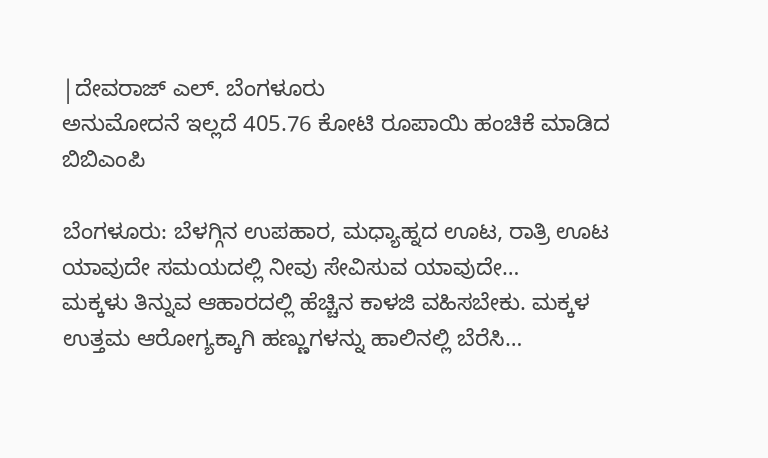|ದೇವರಾಜ್ ಎಲ್. ಬೆಂಗಳೂರು
ಅನುಮೋದನೆ ಇಲ್ಲದೆ 405.76 ಕೋಟಿ ರೂಪಾಯಿ ಹಂಚಿಕೆ ಮಾಡಿದ ಬಿಬಿಎಂಪಿ

ಬೆಂಗಳೂರು: ಬೆಳಗ್ಗಿನ ಉಪಹಾರ, ಮಧ್ಯಾಹ್ನದ ಊಟ, ರಾತ್ರಿ ಊಟ ಯಾವುದೇ ಸಮಯದಲ್ಲಿ ನೀವು ಸೇವಿಸುವ ಯಾವುದೇ…
ಮಕ್ಕಳು ತಿನ್ನುವ ಆಹಾರದಲ್ಲಿ ಹೆಚ್ಚಿನ ಕಾಳಜಿ ವಹಿಸಬೇಕು. ಮಕ್ಕಳ ಉತ್ತಮ ಆರೋಗ್ಯಕ್ಕಾಗಿ ಹಣ್ಣುಗಳನ್ನು ಹಾಲಿನಲ್ಲಿ ಬೆರೆಸಿ…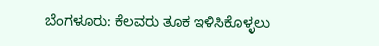ಬೆಂಗಳೂರು: ಕೆಲವರು ತೂಕ ಇಳಿಸಿಕೊಳ್ಳಲು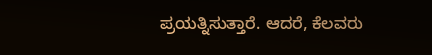ಪ್ರಯತ್ನಿಸುತ್ತಾರೆ. ಆದರೆ, ಕೆಲವರು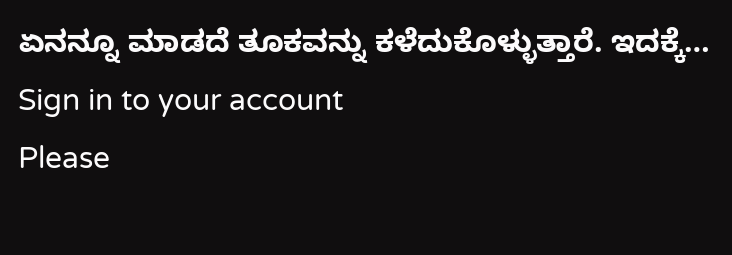ಏನನ್ನೂ ಮಾಡದೆ ತೂಕವನ್ನು ಕಳೆದುಕೊಳ್ಳುತ್ತಾರೆ. ಇದಕ್ಕೆ…
Sign in to your account
Please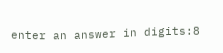enter an answer in digits:8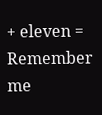+ eleven =
Remember me